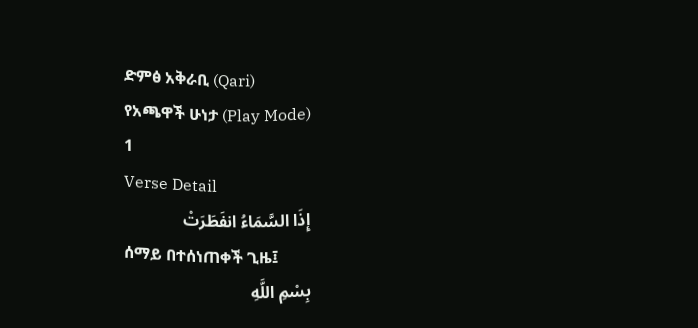ድምፅ አቅራቢ (Qari)
የአጫዋች ሁነታ (Play Mode)
1
Verse Detail
إِذَا السَّمَاءُ انفَطَرَتْ
ሰማይ በተሰነጠቀች ጊዜ፤
بِسْمِ اللَّهِ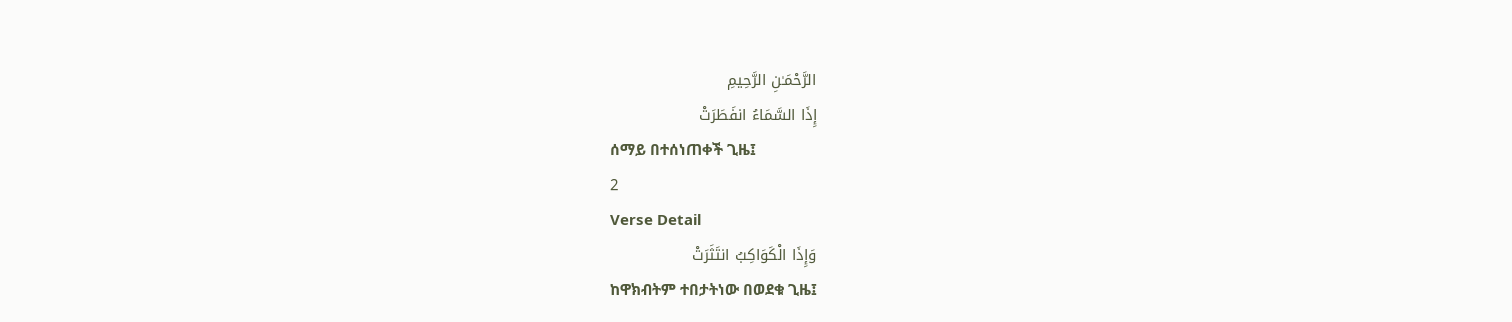الرَّحْمَـٰنِ الرَّحِيمِ
إِذَا السَّمَاءُ انفَطَرَتْ
ሰማይ በተሰነጠቀች ጊዜ፤
2
Verse Detail
وَإِذَا الْكَوَاكِبُ انتَثَرَتْ
ከዋክብትም ተበታትነው በወደቁ ጊዜ፤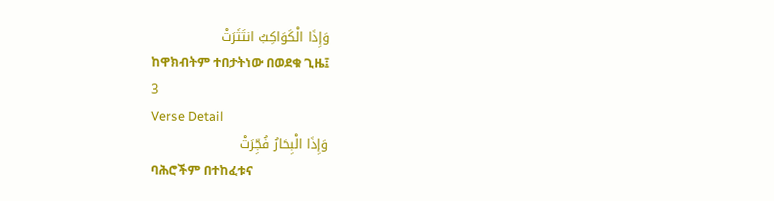وَإِذَا الْكَوَاكِبُ انتَثَرَتْ
ከዋክብትም ተበታትነው በወደቁ ጊዜ፤
3
Verse Detail
وَإِذَا الْبِحَارُ فُجِّرَتْ
ባሕሮችም በተከፈቱና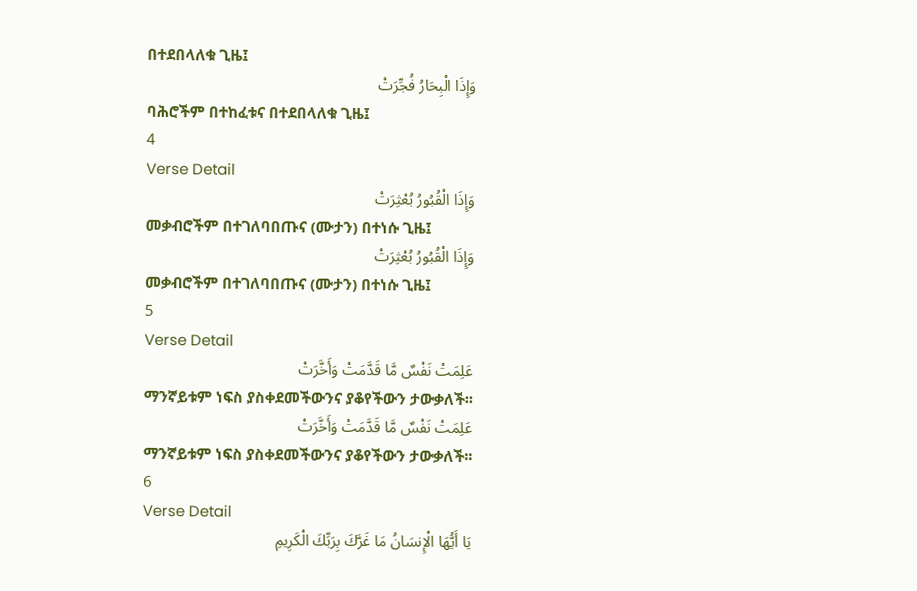በተደበላለቁ ጊዜ፤
وَإِذَا الْبِحَارُ فُجِّرَتْ
ባሕሮችም በተከፈቱና በተደበላለቁ ጊዜ፤
4
Verse Detail
وَإِذَا الْقُبُورُ بُعْثِرَتْ
መቃብሮችም በተገለባበጡና (ሙታን) በተነሱ ጊዜ፤
وَإِذَا الْقُبُورُ بُعْثِرَتْ
መቃብሮችም በተገለባበጡና (ሙታን) በተነሱ ጊዜ፤
5
Verse Detail
عَلِمَتْ نَفْسٌ مَّا قَدَّمَتْ وَأَخَّرَتْ
ማንኛይቱም ነፍስ ያስቀደመችውንና ያቆየችውን ታውቃለች፡፡
عَلِمَتْ نَفْسٌ مَّا قَدَّمَتْ وَأَخَّرَتْ
ማንኛይቱም ነፍስ ያስቀደመችውንና ያቆየችውን ታውቃለች፡፡
6
Verse Detail
يَا أَيُّهَا الْإِنسَانُ مَا غَرَّكَ بِرَبِّكَ الْكَرِيمِ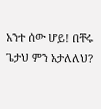አንተ ሰው ሆይ! በቸሩ ጌታህ ምን አታለለህ?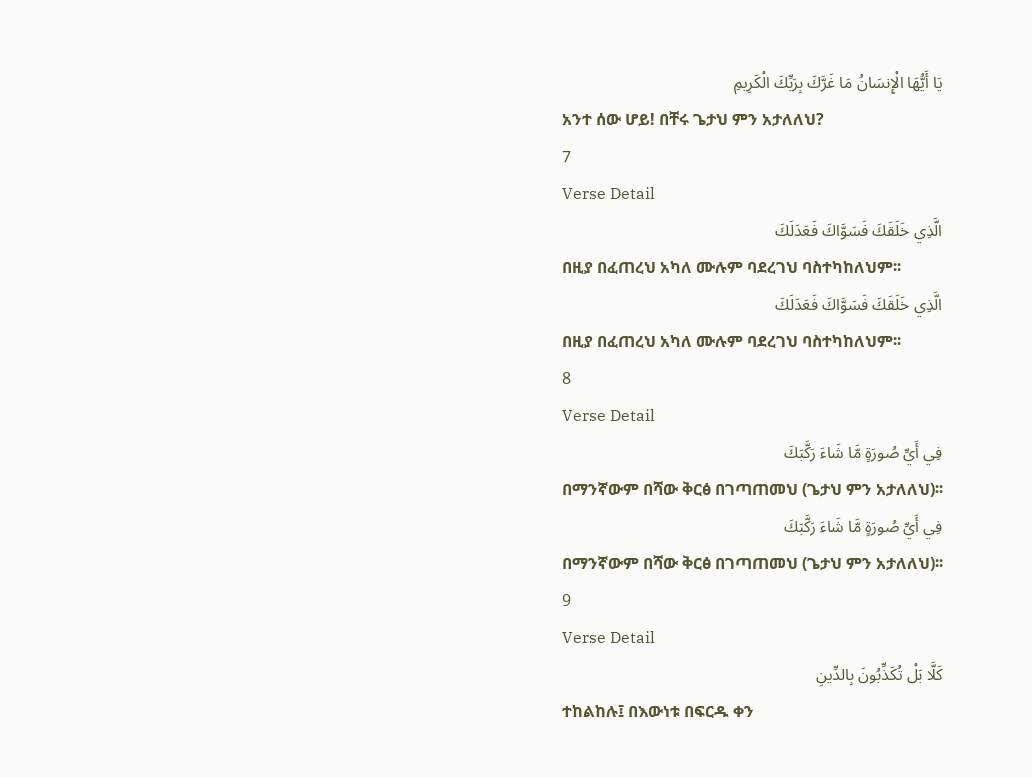يَا أَيُّهَا الْإِنسَانُ مَا غَرَّكَ بِرَبِّكَ الْكَرِيمِ
አንተ ሰው ሆይ! በቸሩ ጌታህ ምን አታለለህ?
7
Verse Detail
الَّذِي خَلَقَكَ فَسَوَّاكَ فَعَدَلَكَ
በዚያ በፈጠረህ አካለ ሙሉም ባደረገህ ባስተካከለህም፡፡
الَّذِي خَلَقَكَ فَسَوَّاكَ فَعَدَلَكَ
በዚያ በፈጠረህ አካለ ሙሉም ባደረገህ ባስተካከለህም፡፡
8
Verse Detail
فِي أَيِّ صُورَةٍ مَّا شَاءَ رَكَّبَكَ
በማንኛውም በሻው ቅርፅ በገጣጠመህ (ጌታህ ምን አታለለህ)፡፡
فِي أَيِّ صُورَةٍ مَّا شَاءَ رَكَّبَكَ
በማንኛውም በሻው ቅርፅ በገጣጠመህ (ጌታህ ምን አታለለህ)፡፡
9
Verse Detail
كَلَّا بَلْ تُكَذِّبُونَ بِالدِّينِ
ተከልከሉ፤ በእውነቱ በፍርዱ ቀን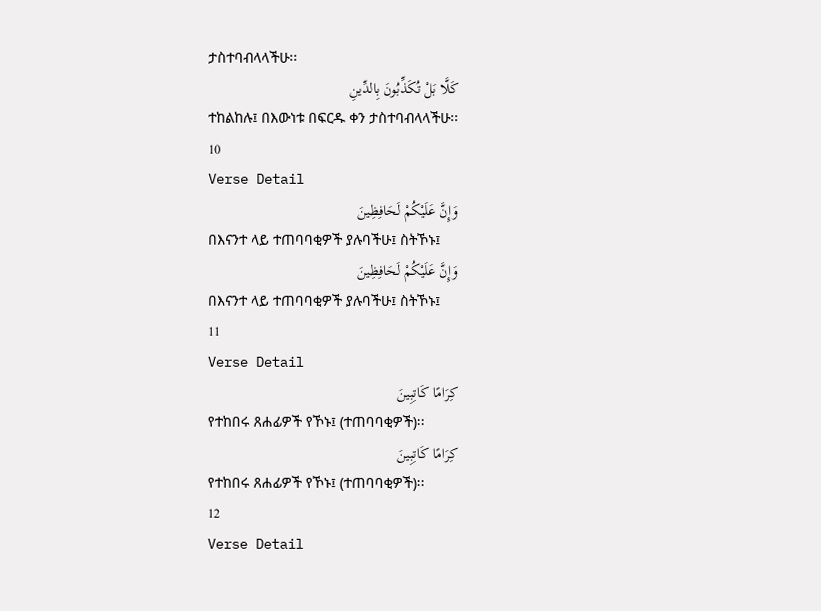ታስተባብላላችሁ፡፡
كَلَّا بَلْ تُكَذِّبُونَ بِالدِّينِ
ተከልከሉ፤ በእውነቱ በፍርዱ ቀን ታስተባብላላችሁ፡፡
10
Verse Detail
وَإِنَّ عَلَيْكُمْ لَحَافِظِينَ
በእናንተ ላይ ተጠባባቂዎች ያሉባችሁ፤ ስትኾኑ፤
وَإِنَّ عَلَيْكُمْ لَحَافِظِينَ
በእናንተ ላይ ተጠባባቂዎች ያሉባችሁ፤ ስትኾኑ፤
11
Verse Detail
كِرَامًا كَاتِبِينَ
የተከበሩ ጸሐፊዎች የኾኑ፤ (ተጠባባቂዎች)፡፡
كِرَامًا كَاتِبِينَ
የተከበሩ ጸሐፊዎች የኾኑ፤ (ተጠባባቂዎች)፡፡
12
Verse Detail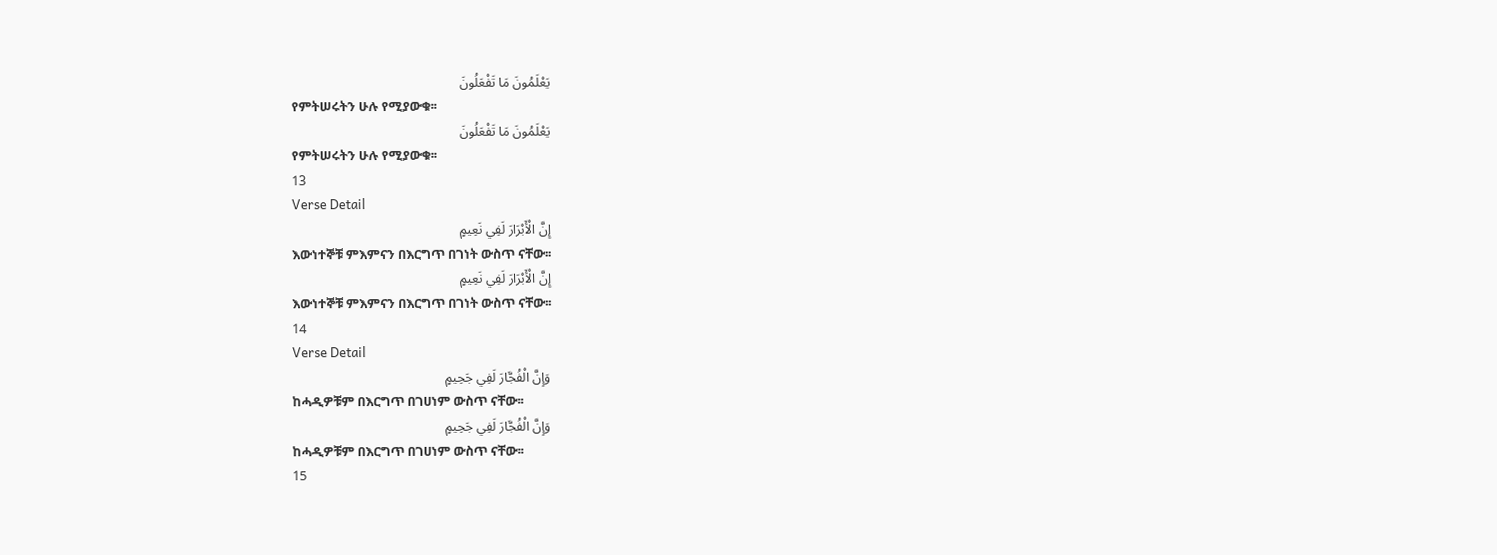يَعْلَمُونَ مَا تَفْعَلُونَ
የምትሠሩትን ሁሉ የሚያውቁ፡፡
يَعْلَمُونَ مَا تَفْعَلُونَ
የምትሠሩትን ሁሉ የሚያውቁ፡፡
13
Verse Detail
إِنَّ الْأَبْرَارَ لَفِي نَعِيمٍ
እውነተኞቹ ምእምናን በእርግጥ በገነት ውስጥ ናቸው፡፡
إِنَّ الْأَبْرَارَ لَفِي نَعِيمٍ
እውነተኞቹ ምእምናን በእርግጥ በገነት ውስጥ ናቸው፡፡
14
Verse Detail
وَإِنَّ الْفُجَّارَ لَفِي جَحِيمٍ
ከሓዲዎቹም በእርግጥ በገሀነም ውስጥ ናቸው፡፡
وَإِنَّ الْفُجَّارَ لَفِي جَحِيمٍ
ከሓዲዎቹም በእርግጥ በገሀነም ውስጥ ናቸው፡፡
15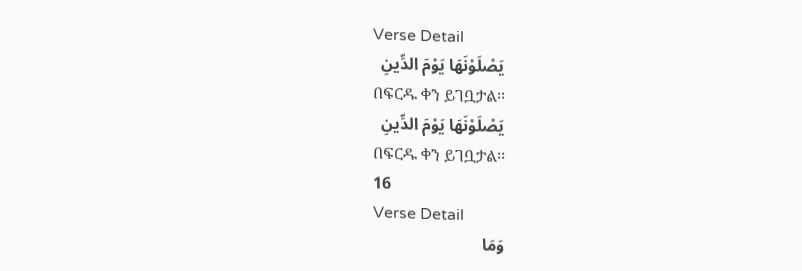Verse Detail
يَصْلَوْنَهَا يَوْمَ الدِّينِ
በፍርዱ ቀን ይገቧታል፡፡
يَصْلَوْنَهَا يَوْمَ الدِّينِ
በፍርዱ ቀን ይገቧታል፡፡
16
Verse Detail
وَمَا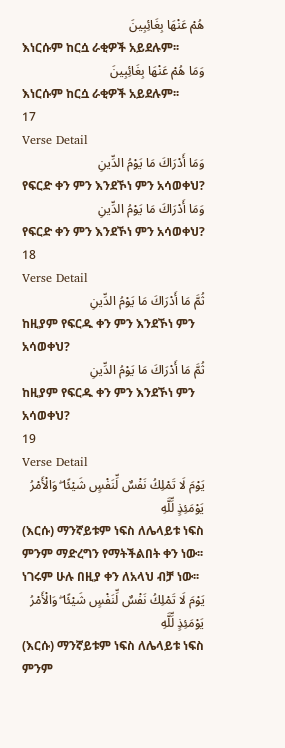هُمْ عَنْهَا بِغَائِبِينَ
እነርሱም ከርሷ ራቂዎች አይደሉም፡፡
وَمَا هُمْ عَنْهَا بِغَائِبِينَ
እነርሱም ከርሷ ራቂዎች አይደሉም፡፡
17
Verse Detail
وَمَا أَدْرَاكَ مَا يَوْمُ الدِّينِ
የፍርድ ቀን ምን እንደኾነ ምን አሳወቀህ?
وَمَا أَدْرَاكَ مَا يَوْمُ الدِّينِ
የፍርድ ቀን ምን እንደኾነ ምን አሳወቀህ?
18
Verse Detail
ثُمَّ مَا أَدْرَاكَ مَا يَوْمُ الدِّينِ
ከዚያም የፍርዱ ቀን ምን እንደኾነ ምን አሳወቀህ?
ثُمَّ مَا أَدْرَاكَ مَا يَوْمُ الدِّينِ
ከዚያም የፍርዱ ቀን ምን እንደኾነ ምን አሳወቀህ?
19
Verse Detail
يَوْمَ لَا تَمْلِكُ نَفْسٌ لِّنَفْسٍ شَيْئًا ۖ وَالْأَمْرُ يَوْمَئِذٍ لِّلَّهِ
(እርሱ) ማንኛይቱም ነፍስ ለሌላይቱ ነፍስ ምንም ማድረግን የማትችልበት ቀን ነው፡፡ ነገሩም ሁሉ በዚያ ቀን ለአላህ ብቻ ነው፡፡
يَوْمَ لَا تَمْلِكُ نَفْسٌ لِّنَفْسٍ شَيْئًا ۖ وَالْأَمْرُ يَوْمَئِذٍ لِّلَّهِ
(እርሱ) ማንኛይቱም ነፍስ ለሌላይቱ ነፍስ ምንም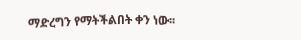ማድረግን የማትችልበት ቀን ነው፡፡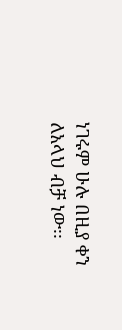ነገሩም ሁሉ በዚያ ቀን ለአላህ ብቻ ነው፡፡